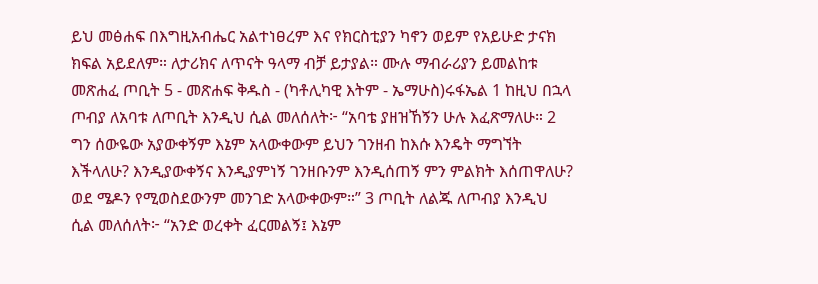ይህ መፅሐፍ በእግዚአብሔር አልተነፀረም እና የክርስቲያን ካኖን ወይም የአይሁድ ታናክ ክፍል አይደለም። ለታሪክና ለጥናት ዓላማ ብቻ ይታያል። ሙሉ ማብራሪያን ይመልከቱ መጽሐፈ ጦቢት 5 - መጽሐፍ ቅዱስ - (ካቶሊካዊ እትም - ኤማሁስ)ሩፋኤል 1 ከዚህ በኋላ ጦብያ ለአባቱ ለጦቢት እንዲህ ሲል መለሰለት፦ “አባቴ ያዘዝኸኝን ሁሉ እፈጽማለሁ። 2 ግን ሰውዬው አያውቀኝም እኔም አላውቀውም ይህን ገንዘብ ከእሱ እንዴት ማግኘት እችላለሁ? እንዲያውቀኝና እንዲያምነኝ ገንዘቡንም እንዲሰጠኝ ምን ምልክት እሰጠዋለሁ? ወደ ሜዶን የሚወስደውንም መንገድ አላውቀውም።” 3 ጦቢት ለልጁ ለጦብያ እንዲህ ሲል መለሰለት፦ “አንድ ወረቀት ፈርመልኝ፤ እኔም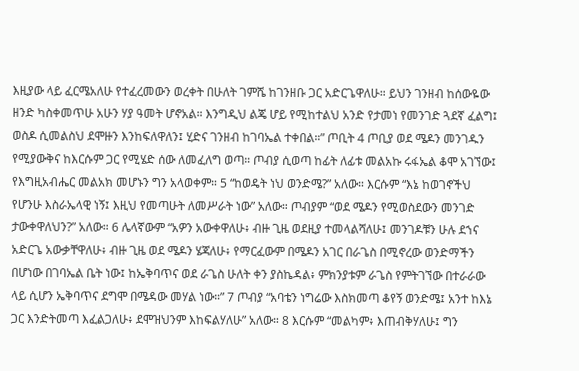እዚያው ላይ ፈርሜአለሁ የተፈረመውን ወረቀት በሁለት ገምሼ ከገንዘቡ ጋር አድርጌዋለሁ። ይህን ገንዘብ ከሰውዬው ዘንድ ካስቀመጥሁ አሁን ሃያ ዓመት ሆኖአል። እንግዲህ ልጄ ሆይ የሚከተልህ አንድ የታመነ የመንገድ ጓደኛ ፈልግ፤ ወስዶ ሲመልስህ ደሞዙን እንከፍለዋለን፤ ሂድና ገንዘብ ከገባኤል ተቀበል።” ጦቢት 4 ጦቢያ ወደ ሜዶን መንገዱን የሚያውቅና ከእርሱም ጋር የሚሄድ ሰው ለመፈለግ ወጣ። ጦብያ ሲወጣ ከፊት ለፊቱ መልአኩ ሩፋኤል ቆሞ አገኘው፤ የእግዚአብሔር መልአክ መሆኑን ግን አላወቀም። 5 “ከወዴት ነህ ወንድሜ?” አለው። እርሱም “እኔ ከወገኖችህ የሆንሁ እስራኤላዊ ነኝ፤ እዚህ የመጣሁት ለመሥራት ነው” አለው። ጦብያም “ወደ ሜዶን የሚወስደውን መንገድ ታውቀዋለህን?” አለው። 6 ሌላኛውም “አዎን አውቀዋለሁ፥ ብዙ ጊዜ ወደዚያ ተመላልሻለሁ፤ መንገዶቹን ሁሉ ደኀና አድርጌ አውቃቸዋለሁ፥ ብዙ ጊዜ ወደ ሜዶን ሄጃለሁ፥ የማርፈውም በሜዶን አገር በራጌስ በሚኖረው ወንድማችን በሆነው በገባኤል ቤት ነው፤ ከኤቅባጥና ወደ ራጌስ ሁለት ቀን ያስኬዳል፥ ምክንያቱም ራጌስ የምትገኘው በተራራው ላይ ሲሆን ኤቅባጥና ደግሞ በሜዳው መሃል ነው።” 7 ጦብያ “አባቴን ነግሬው እስክመጣ ቆየኝ ወንድሜ፤ አንተ ከእኔ ጋር እንድትመጣ እፈልጋለሁ፥ ደሞዝህንም እከፍልሃለሁ” አለው። 8 እርሱም “መልካም፥ እጠብቅሃለሁ፤ ግን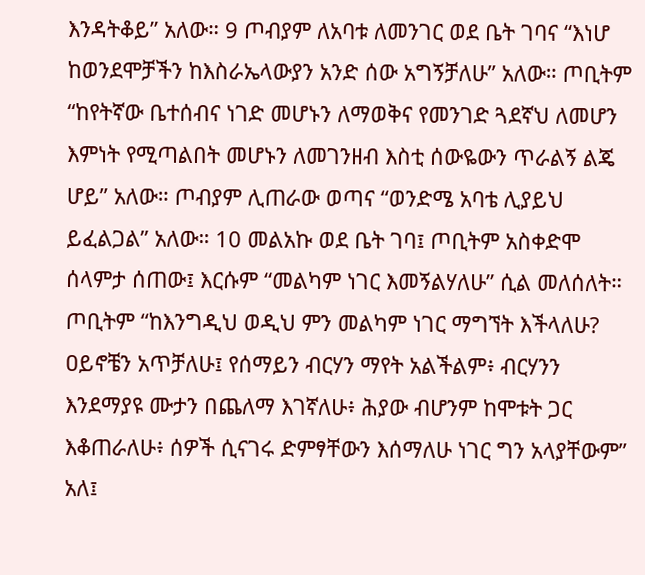እንዳትቆይ” አለው። 9 ጦብያም ለአባቱ ለመንገር ወደ ቤት ገባና “እነሆ ከወንደሞቻችን ከእስራኤላውያን አንድ ሰው አግኝቻለሁ” አለው። ጦቢትም “ከየትኛው ቤተሰብና ነገድ መሆኑን ለማወቅና የመንገድ ጓደኛህ ለመሆን እምነት የሚጣልበት መሆኑን ለመገንዘብ እስቲ ሰውዬውን ጥራልኝ ልጄ ሆይ” አለው። ጦብያም ሊጠራው ወጣና “ወንድሜ አባቴ ሊያይህ ይፈልጋል” አለው። 10 መልአኩ ወደ ቤት ገባ፤ ጦቢትም አስቀድሞ ሰላምታ ሰጠው፤ እርሱም “መልካም ነገር እመኝልሃለሁ” ሲል መለሰለት። ጦቢትም “ከእንግዲህ ወዲህ ምን መልካም ነገር ማግኘት እችላለሁ? ዐይኖቼን አጥቻለሁ፤ የሰማይን ብርሃን ማየት አልችልም፥ ብርሃንን እንደማያዩ ሙታን በጨለማ እገኛለሁ፥ ሕያው ብሆንም ከሞቱት ጋር እቆጠራለሁ፥ ሰዎች ሲናገሩ ድምፃቸውን እሰማለሁ ነገር ግን አላያቸውም” አለ፤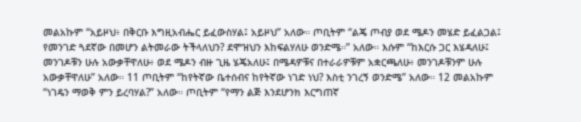መልአኩም “አይዞህ፥ በቅርቡ እግዚአብሔር ይፈውስሃል፤ አይዞህ” አለው። ጦቢትም “ልጄ ጦብያ ወደ ሜዶን መሄድ ይፈልጋል፤ የመንገድ ጓደኛው በመሆን ልትመራው ትችላለህን? ደሞዝህን እከፍልሃለሁ ወንድሜ።” አለው። እሱም “ከእርሱ ጋር እሄዳለሁ፤ መንገዶቹን ሁሉ አውቃቸዋለሁ፥ ወደ ሜዶን ብዙ ጊዜ ሄጄአለሁ፤ በሜዳዎቹና በተራራዎቹም አቋርጫለሁ፥ መንገዶቹንም ሁሉ አውቃቸዋለሁ” አለው። 11 ጦቢትም “ከየትኛው ቤተሰብና ከየትኛው ነገድ ነህ? እስቲ ንገረኝ ወንድሜ” አለው። 12 መልአኩም “ነገዴን ማወቅ ምን ይረባሃል?” አለው። ጦቢትም “የማን ልጅ እንደሆንክ እርግጠኛ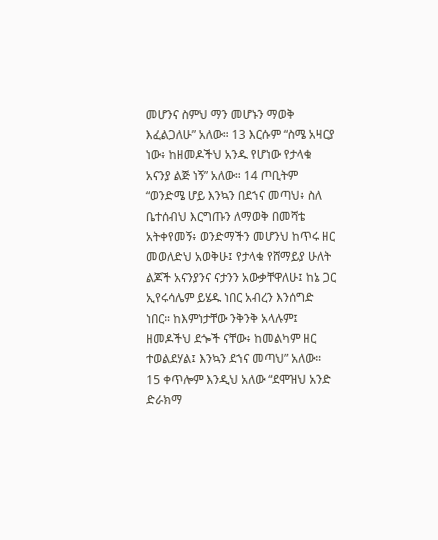መሆንና ስምህ ማን መሆኑን ማወቅ እፈልጋለሁ” አለው። 13 እርሱም “ስሜ አዛርያ ነው፥ ከዘመዶችህ አንዱ የሆነው የታላቁ አናንያ ልጅ ነኝ” አለው። 14 ጦቢትም “ወንድሜ ሆይ እንኳን በደኀና መጣህ፥ ስለ ቤተሰብህ እርግጡን ለማወቅ በመሻቴ አትቀየመኝ፥ ወንድማችን መሆንህ ከጥሩ ዘር መወለድህ አወቅሁ፤ የታላቁ የሸማይያ ሁለት ልጆች አናንያንና ናታንን አውቃቸዋለሁ፤ ከኔ ጋር ኢየሩሳሌም ይሄዱ ነበር አብረን እንሰግድ ነበር። ከእምነታቸው ንቅንቅ አላሉም፤ ዘመዶችህ ደጐች ናቸው፥ ከመልካም ዘር ተወልደሃል፤ እንኳን ደኀና መጣህ” አለው። 15 ቀጥሎም እንዲህ አለው “ደሞዝህ አንድ ድራክማ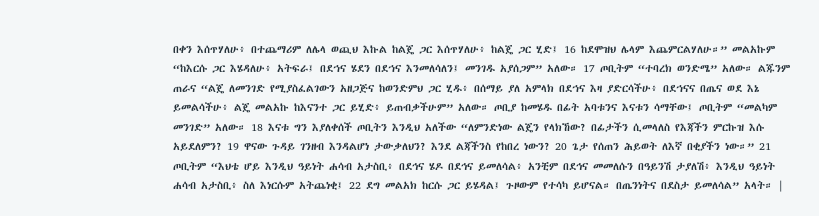በቀን እሰጥሃለሁ፥ በተጨማሪም ለሌላ ወጪህ እኩል ከልጄ ጋር እሰጥሃለሁ፥ ከልጄ ጋር ሂድ፤ 16 ከደሞዝህ ሌላም እጨምርልሃለሁ።” መልአኩም “ከእርሱ ጋር እሄዳለሁ፥ አትፍራ፤ በደኀና ሄደን በደኀና እንመለሳለን፤ መንገዱ አያሰጋም” አለው። 17 ጦቢትም “ተባረክ ወንድሜ” አለው። ልጁንም ጠራና “ልጄ ለመንገድ የሚያስፈልገውን አዘጋጅና ከወንድምህ ጋር ሂዱ፥ በሰማይ ያለ አምላክ በደኀና እዛ ያድርሳችሁ፥ በደኀናና በጤና ወደ እኔ ይመልሳችሁ፥ ልጄ መልአኩ ከእናንተ ጋር ይሂድ፥ ይጠብቃችሁም” አለው። ጦቢያ ከመሄዱ በፊት አባቱንና እናቱን ሳማቸው፤ ጦቢትም “መልካም መንገድ” አለው። 18 እናቱ ግን እያለቀሰች ጦቢትን እንዲህ አለችው “ለምንድነው ልጄን የላክኸው? በፊታችን ሲመላለስ የእጃችን ምርኩዝ እሱ አይደለምን? 19 ዋናው ጉዳይ ገንዘብ እንዳልሆነ ታውቃለህን? እንደ ልጃችንስ የከበረ ነውን? 20 ጌታ የሰጠን ሕይወት ለእኛ በቂያችን ነው።” 21 ጦቢትም “እህቴ ሆይ እንዲህ ዓይነት ሐሳብ አታስቢ፥ በደኅና ሄዶ በደኅና ይመለሳል፥ አንቺም በደኅና መመለሱን በዓይንሽ ታያለሽ፥ እንዲህ ዓይነት ሐሳብ አታስቢ፥ ስለ እነርሱም አትጨነቂ፤ 22 ደግ መልአክ ከርሱ ጋር ይሄዳል፤ ጉዞውም የተሳካ ይሆናል። በጤንነትና በደስታ ይመለሳል” አላት። |